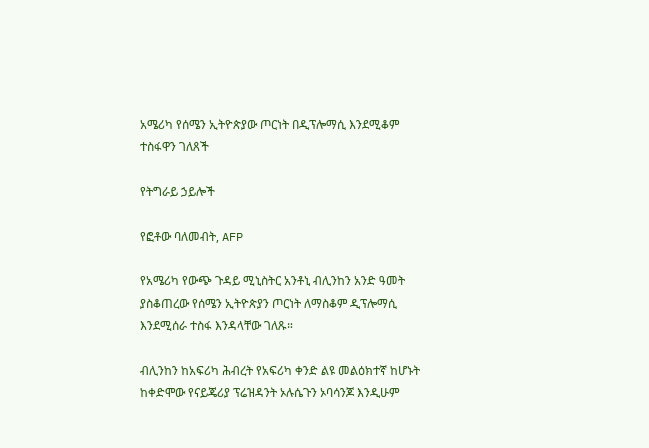አሜሪካ የሰሜን ኢትዮጵያው ጦርነት በዲፕሎማሲ እንደሚቆም ተስፋዋን ገለጸች

የትግራይ ኃይሎች

የፎቶው ባለመብት, AFP

የአሜሪካ የውጭ ጉዳይ ሚኒስትር አንቶኒ ብሊንከን አንድ ዓመት ያስቆጠረው የሰሜን ኢትዮጵያን ጦርነት ለማስቆም ዲፕሎማሲ እንደሚሰራ ተስፋ እንዳላቸው ገለጹ።

ብሊንከን ከአፍሪካ ሕብረት የአፍሪካ ቀንድ ልዩ መልዕክተኛ ከሆኑት ከቀድሞው የናይጄሪያ ፕሬዝዳንት ኦሉሴጉን ኦባሳንጆ እንዲሁም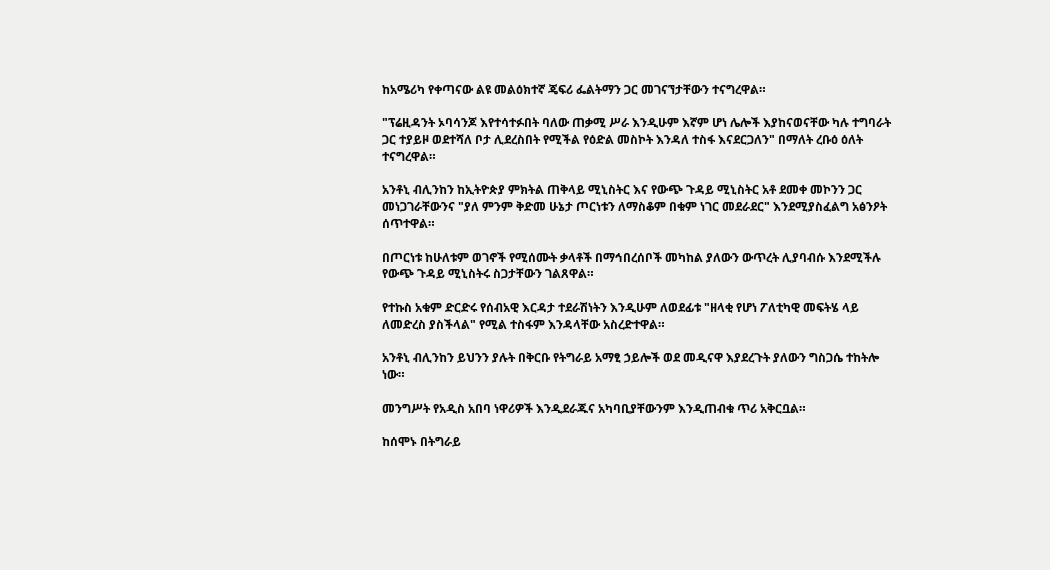ከአሜሪካ የቀጣናው ልዩ መልዕክተኛ ጄፍሪ ፌልትማን ጋር መገናኘታቸውን ተናግረዋል።

"ፕሬዚዳንት ኦባሳንጆ እየተሳተፉበት ባለው ጠቃሚ ሥራ እንዲሁም እኛም ሆነ ሌሎች እያከናወናቸው ካሉ ተግባራት ጋር ተያይዞ ወደተሻለ ቦታ ሊደረስበት የሚችል የዕድል መስኮት እንዳለ ተስፋ እናደርጋለን" በማለት ረቡዕ ዕለት ተናግረዋል።

አንቶኒ ብሊንከን ከኢትዮጵያ ምክትል ጠቅላይ ሚኒስትር እና የውጭ ጉዳይ ሚኒስትር አቶ ደመቀ መኮንን ጋር መነጋገራቸውንና "ያለ ምንም ቅድመ ሁኔታ ጦርነቱን ለማስቆም በቁም ነገር መደራደር" እንደሚያስፈልግ አፅንዖት ሰጥተዋል።

በጦርነቱ ከሁለቱም ወገኖች የሚሰሙት ቃላቶች በማኅበረሰቦች መካከል ያለውን ውጥረት ሊያባብሱ እንደሚችሉ የውጭ ጉዳይ ሚኒስትሩ ስጋታቸውን ገልጸዋል።

የተኩስ አቁም ድርድሩ የሰብአዊ እርዳታ ተደራሽነትን እንዲሁም ለወደፊቱ "ዘላቂ የሆነ ፖለቲካዊ መፍትሄ ላይ ለመድረስ ያስችላል" የሚል ተስፋም እንዳላቸው አስረድተዋል።

አንቶኒ ብሊንከን ይህንን ያሉት በቅርቡ የትግራይ አማፂ ኃይሎች ወደ መዲናዋ እያደረጉት ያለውን ግስጋሴ ተከትሎ ነው።

መንግሥት የአዲስ አበባ ነዋሪዎች እንዲደራጁና አካባቢያቸውንም እንዲጠብቁ ጥሪ አቅርቧል።

ከሰሞኑ በትግራይ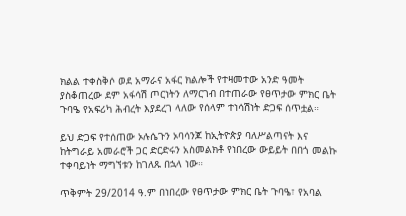ክልል ተቀስቅሶ ወደ አማራና አፋር ክልሎች የተዛመተው አንድ ዓመት ያስቆጠረው ደም አፋሳሽ ጦርነትን ለማርገብ በተጠራው የፀጥታው ምክር ቤት ጉባዔ የአፍሪካ ሕብረት እያደረገ ላለው የሰላም ተነሳሽነት ድጋፍ ሰጥቷል።

ይህ ድጋፍ የተሰጠው ኦሉሴጉን ኦባሳንጆ ከኢትዮጵያ ባለሥልጣናት እና ከትግራይ አመራሮች ጋር ድርድሩን አስመልክቶ የነበረው ውይይት በበጎ መልኩ ተቀባይነት ማግኘቱን ከገለጹ በኋላ ነው።

ጥቅምት 29/2014 ዓ.ም በነበረው የፀጥታው ምክር ቤት ጉባዔ፣ የአባል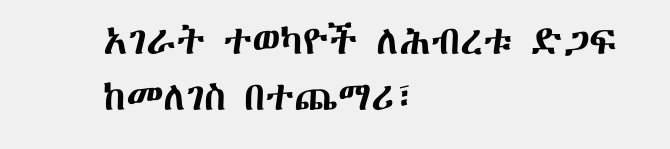አገራት ተወካዮች ለሕብረቱ ድጋፍ ከመለገስ በተጨማሪ፣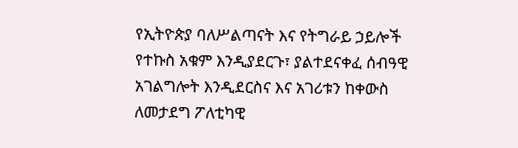የኢትዮጵያ ባለሥልጣናት እና የትግራይ ኃይሎች የተኩስ አቁም እንዲያደርጉ፣ ያልተደናቀፈ ሰብዓዊ አገልግሎት እንዲደርስና እና አገሪቱን ከቀውስ ለመታደግ ፖለቲካዊ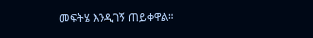መፍትሄ እንዲገኝ ጠይቀዋል።